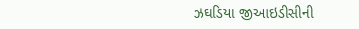ઝઘડિયા જીઆઇડીસીની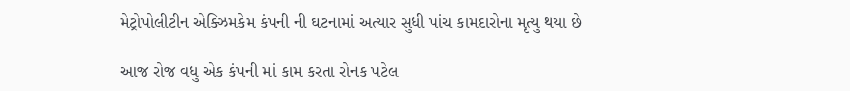મેટ્રોપોલીટીન એક્ઝિમકેમ કંપની ની ઘટનામાં અત્યાર સુધી પાંચ કામદારોના મૃત્યુ થયા છે

આજ રોજ વધુ એક કંપની માં કામ કરતા રોનક પટેલ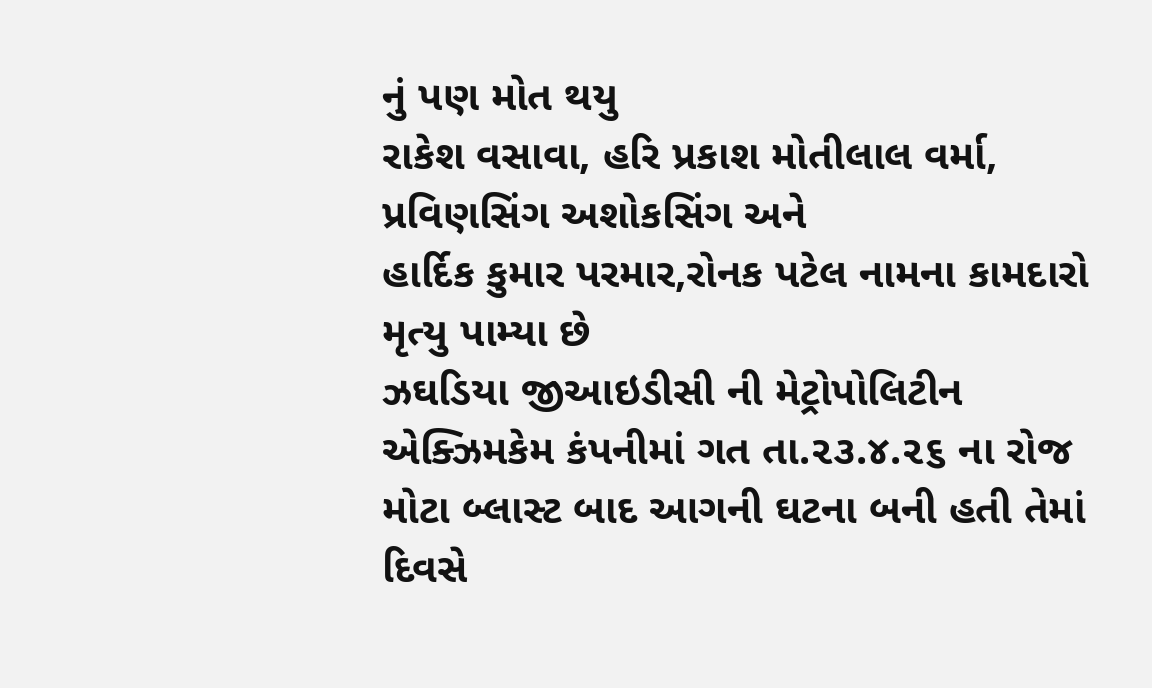નું પણ મોત થયુ
રાકેશ વસાવા, હરિ પ્રકાશ મોતીલાલ વર્મા,
પ્રવિણસિંગ અશોકસિંગ અને
હાર્દિક કુમાર પરમાર,રોનક પટેલ નામના કામદારો મૃત્યુ પામ્યા છે
ઝઘડિયા જીઆઇડીસી ની મેટ્રોપોલિટીન એક્ઝિમકેમ કંપનીમાં ગત તા.૨૩.૪.૨૬ ના રોજ મોટા બ્લાસ્ટ બાદ આગની ઘટના બની હતી તેમાં દિવસે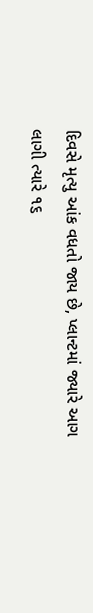દિવસે મૃત્યુ આંક વધતો જાય છે, પ્લાન્ટમાં જ્યારે આગ લાગી ત્યારે ૧૬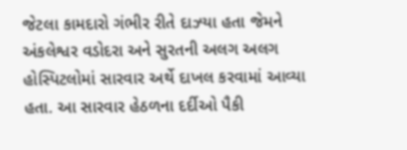જેટલા કામદારો ગંભીર રીતે દાઝ્યા હતા જેમને અંકલેશ્વર વડોદરા અને સુરતની અલગ અલગ હોસ્પિટલોમાં સારવાર અર્થે દાખલ કરવામાં આવ્યા હતા. આ સારવાર હેઠળના દર્દીઓ પૈકી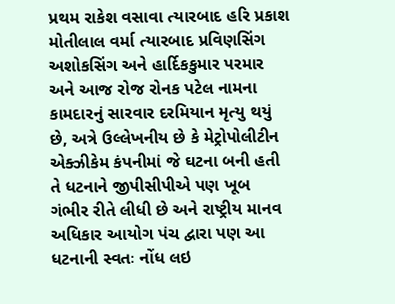પ્રથમ રાકેશ વસાવા ત્યારબાદ હરિ પ્રકાશ મોતીલાલ વર્મા ત્યારબાદ પ્રવિણસિંગ અશોકસિંગ અને હાર્દિકકુમાર પરમાર અને આજ રોજ રોનક પટેલ નામના કામદારનું સારવાર દરમિયાન મૃત્યુ થયું છે, અત્રે ઉલ્લેખનીય છે કે મેટ્રોપોલીટીન એક્ઝીકેમ કંપનીમાં જે ઘટના બની હતી તે ધટનાને જીપીસીપીએ પણ ખૂબ ગંભીર રીતે લીધી છે અને રાષ્ટ્રીય માનવ અધિકાર આયોગ પંચ દ્વારા પણ આ ધટનાની સ્વતઃ નોંધ લઇ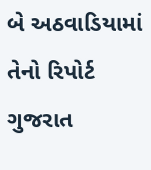બે અઠવાડિયામાં તેનો રિપોર્ટ ગુજરાત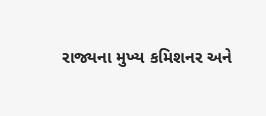રાજ્યના મુખ્ય કમિશનર અને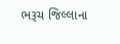ભરૂચ જિલ્લાના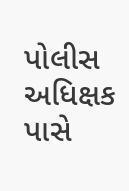પોલીસ અધિક્ષક પાસે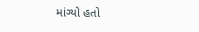માંગ્યો હતો